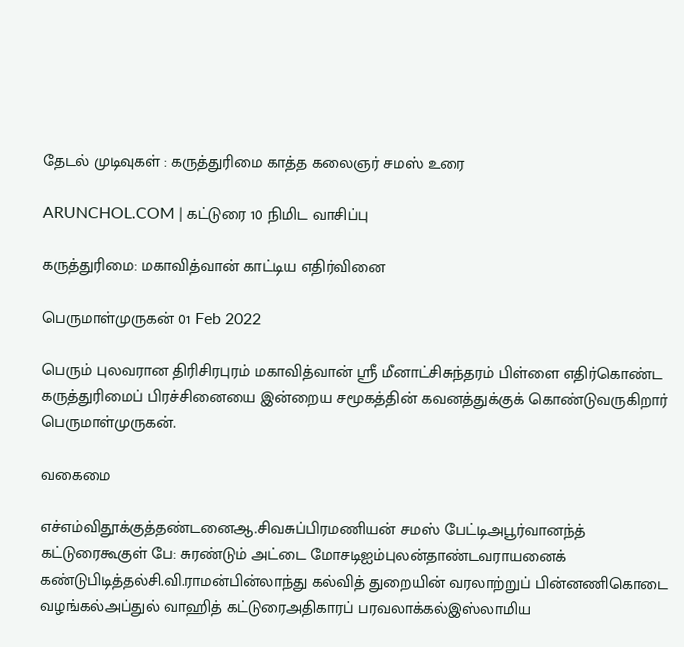தேடல் முடிவுகள் : கருத்துரிமை காத்த கலைஞர் சமஸ் உரை

ARUNCHOL.COM | கட்டுரை 10 நிமிட வாசிப்பு

கருத்துரிமை: மகாவித்வான் காட்டிய எதிர்வினை

பெருமாள்முருகன் 01 Feb 2022

பெரும் புலவரான திரிசிரபுரம் மகாவித்வான் ஸ்ரீ மீனாட்சிசுந்தரம் பிள்ளை எதிர்கொண்ட கருத்துரிமைப் பிரச்சினையை இன்றைய சமூகத்தின் கவனத்துக்குக் கொண்டுவருகிறார் பெருமாள்முருகன்.

வகைமை

எச்எம்விதூக்குத்தண்டனைஆ.சிவசுப்பிரமணியன் சமஸ் பேட்டிஅபூர்வானந்த் கட்டுரைகூகுள் பே: சுரண்டும் அட்டை மோசடிஐம்புலன்தாண்டவராயனைக் கண்டுபிடித்தல்சி.வி.ராமன்பின்லாந்து கல்வித் துறையின் வரலாற்றுப் பின்னணிகொடை வழங்கல்அப்துல் வாஹித் கட்டுரைஅதிகாரப் பரவலாக்கல்இஸ்லாமிய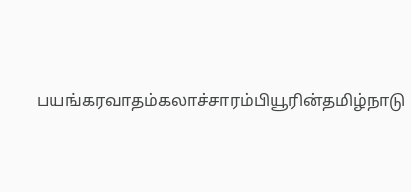பயங்கரவாதம்கலாச்சாரம்பியூரின்தமிழ்நாடு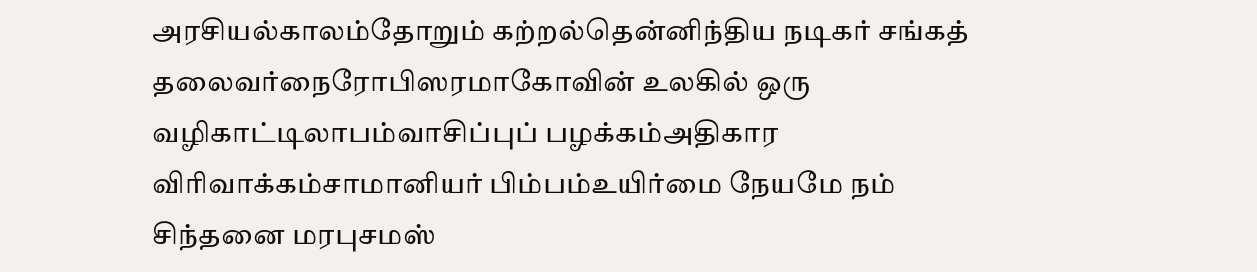அரசியல்காலம்தோறும் கற்றல்தென்னிந்திய நடிகர் சங்கத் தலைவர்நைரோபிஸரமாகோவின் உலகில் ஒரு வழிகாட்டிலாபம்வாசிப்புப் பழக்கம்அதிகார விரிவாக்கம்சாமானியர் பிம்பம்உயிர்மை நேயமே நம் சிந்தனை மரபுசமஸ்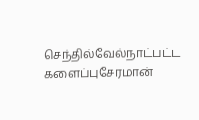செந்தில்வேல்நாட்பட்ட களைப்புசேரமான்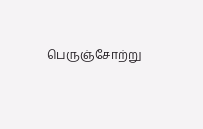பெருஞ்சோற்று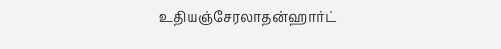உதியஞ்சேரலாதன்ஹார்ட்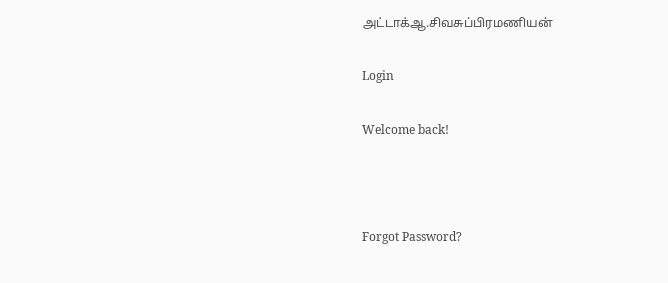அட்டாக்ஆ.சிவசுப்பிரமணியன்

Login

Welcome back!



Forgot Password?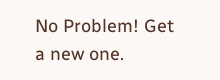No Problem! Get a new one.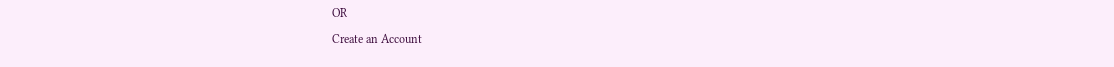OR

Create an Account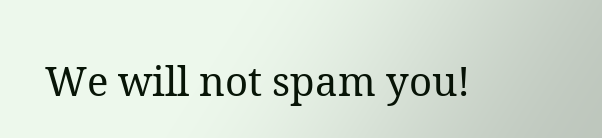We will not spam you!